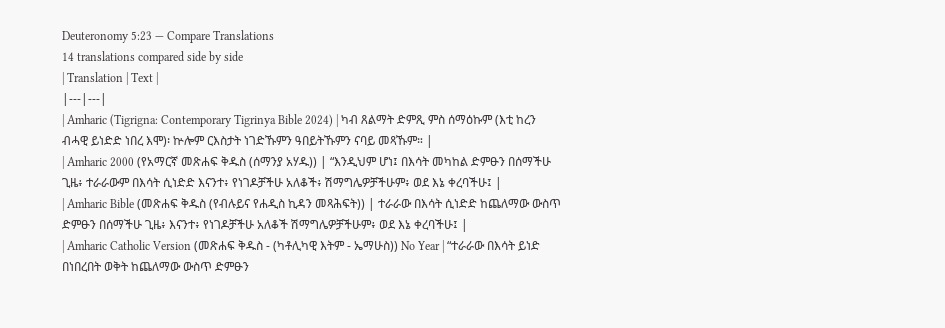Deuteronomy 5:23 — Compare Translations
14 translations compared side by side
| Translation | Text |
|---|---|
| Amharic (Tigrigna: Contemporary Tigrinya Bible 2024) | ካብ ጸልማት ድምጺ ምስ ሰማዕኩም (እቲ ከረን ብሓዊ ይነድድ ነበረ እሞ)፡ ኵሎም ርእስታት ነገድኹምን ዓበይትኹምን ናባይ መጻኹም። |
| Amharic 2000 (የአማርኛ መጽሐፍ ቅዱስ (ሰማንያ አሃዱ)) | “እንዲህም ሆነ፤ በእሳት መካከል ድምፁን በሰማችሁ ጊዜ፥ ተራራውም በእሳት ሲነድድ እናንተ፥ የነገዶቻችሁ አለቆች፥ ሽማግሌዎቻችሁም፥ ወደ እኔ ቀረባችሁ፤ |
| Amharic Bible (መጽሐፍ ቅዱስ (የብሉይና የሐዲስ ኪዳን መጻሕፍት)) | ተራራው በእሳት ሲነድድ ከጨለማው ውስጥ ድምፁን በሰማችሁ ጊዜ፥ እናንተ፥ የነገዶቻችሁ አለቆች ሽማግሌዎቻችሁም፥ ወደ እኔ ቀረባችሁ፤ |
| Amharic Catholic Version (መጽሐፍ ቅዱስ - (ካቶሊካዊ እትም - ኤማሁስ)) No Year | “ተራራው በእሳት ይነድ በነበረበት ወቅት ከጨለማው ውስጥ ድምፁን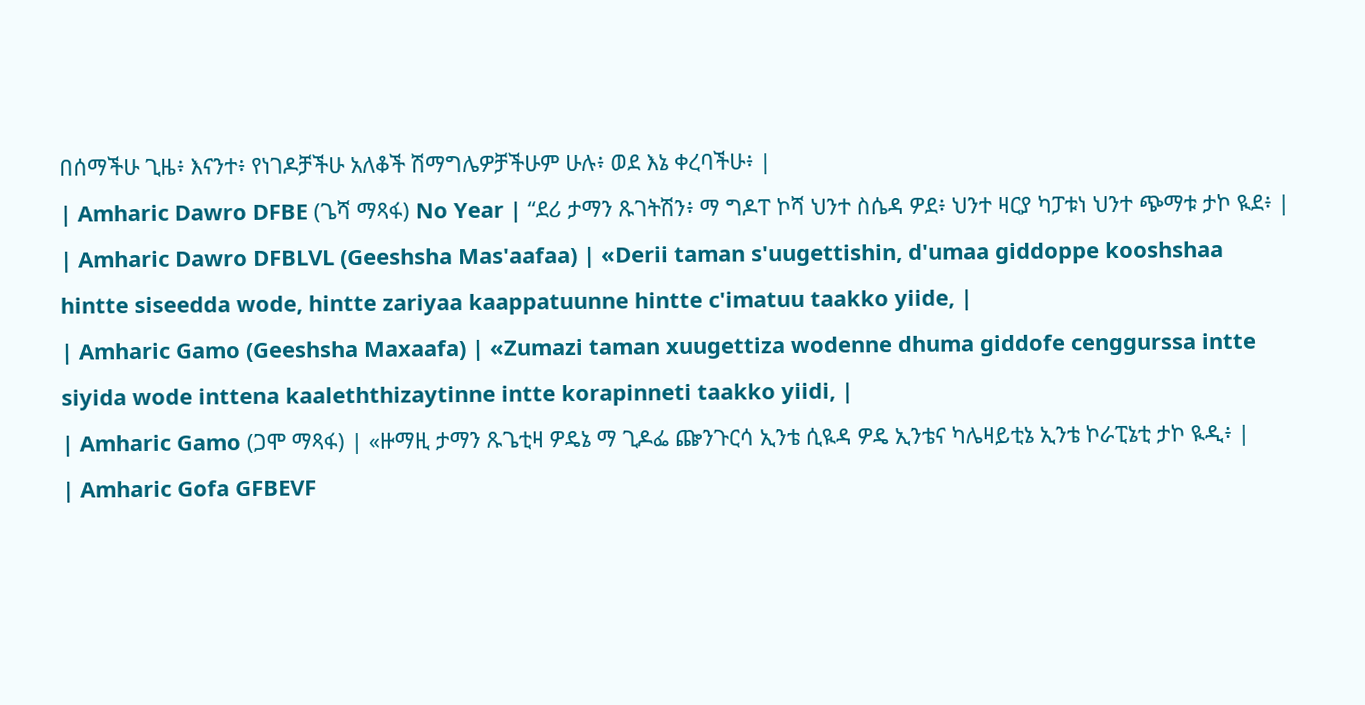በሰማችሁ ጊዜ፥ እናንተ፥ የነገዶቻችሁ አለቆች ሽማግሌዎቻችሁም ሁሉ፥ ወደ እኔ ቀረባችሁ፥ |
| Amharic Dawro DFBE (ጌሻ ማጻፋ) No Year | “ደሪ ታማን ጹገትሽን፥ ማ ግዶፐ ኮሻ ህንተ ስሴዳ ዎደ፥ ህንተ ዛርያ ካፓቱነ ህንተ ጭማቱ ታኮ ዪደ፥ |
| Amharic Dawro DFBLVL (Geeshsha Mas'aafaa) | «Derii taman s'uugettishin, d'umaa giddoppe kooshshaa hintte siseedda wode, hintte zariyaa kaappatuunne hintte c'imatuu taakko yiide, |
| Amharic Gamo (Geeshsha Maxaafa) | «Zumazi taman xuugettiza wodenne dhuma giddofe cenggurssa intte siyida wode inttena kaaleththizaytinne intte korapinneti taakko yiidi, |
| Amharic Gamo (ጋሞ ማጻፋ) | «ዙማዚ ታማን ጹጌቲዛ ዎዴኔ ማ ጊዶፌ ጬንጉርሳ ኢንቴ ሲዪዳ ዎዴ ኢንቴና ካሌዛይቲኔ ኢንቴ ኮራፒኔቲ ታኮ ዪዲ፥ |
| Amharic Gofa GFBEVF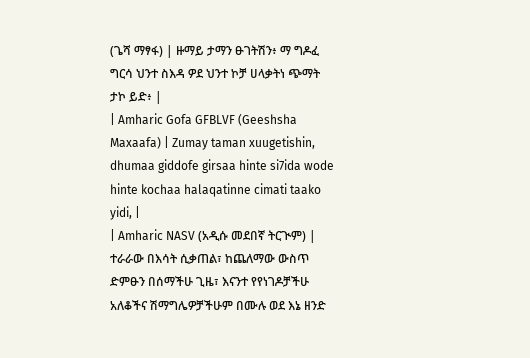(ጌሻ ማፃፋ) | ዙማይ ታማን ፁገትሽን፥ ማ ግዶፈ ግርሳ ህንተ ስእዳ ዎደ ህንተ ኮቻ ሀላቃትነ ጭማት ታኮ ይድ፥ |
| Amharic Gofa GFBLVF (Geeshsha Maxaafa) | Zumay taman xuugetishin, dhumaa giddofe girsaa hinte si7ida wode hinte kochaa halaqatinne cimati taako yidi, |
| Amharic NASV (አዲሱ መደበኛ ትርጒም) | ተራራው በእሳት ሲቃጠል፣ ከጨለማው ውስጥ ድምፁን በሰማችሁ ጊዜ፣ እናንተ የየነገዶቻችሁ አለቆችና ሽማግሌዎቻችሁም በሙሉ ወደ እኔ ዘንድ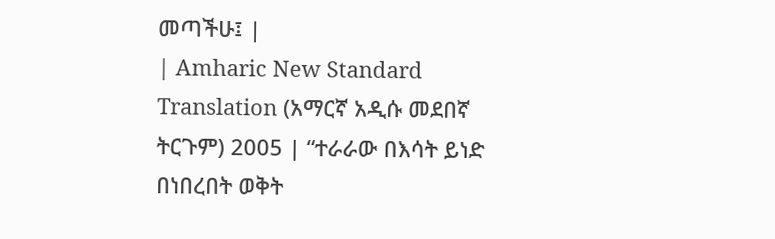መጣችሁ፤ |
| Amharic New Standard Translation (አማርኛ አዲሱ መደበኛ ትርጉም) 2005 | “ተራራው በእሳት ይነድ በነበረበት ወቅት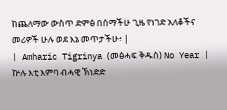ከጨለማው ውስጥ ድምፅ በሰማችሁ ጊዜ የነገድ አለቆችና መሪዎች ሁሉ ወደ እኔ መጥታችሁ፥ |
| Amharic Tigrinya (መፅሓፍ ቅዱስ) No Year | ኵሉ እቲ እምባ ብሓዊ ኽነድድ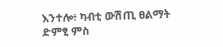እንተሎ፥ ካብቲ ውሽጢ ፀልማት ድምፂ ምስ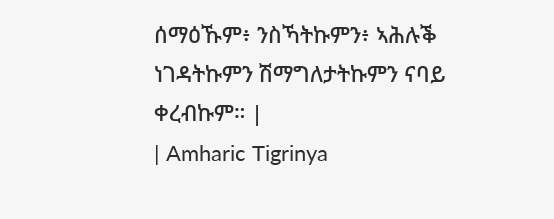ሰማዕኹም፥ ንስኻትኩምን፥ ኣሕሉቕ ነገዳትኩምን ሽማግለታትኩምን ናባይ ቀረብኩም። |
| Amharic Tigrinya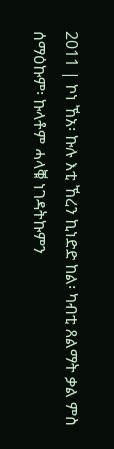2011 | ኮነ ኸአ፡ ኩሉ እቲ ኸረን ኪነድድ ከል፡ ካብቲ ጸልማት ቃል ምስ ሰማዕኩም፡ ኩላቶም ሓላቑ ነገዳትኩምን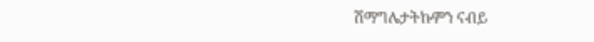ሽማግሌታትኩምን ናብይ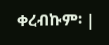ቀረብኩም፡ |